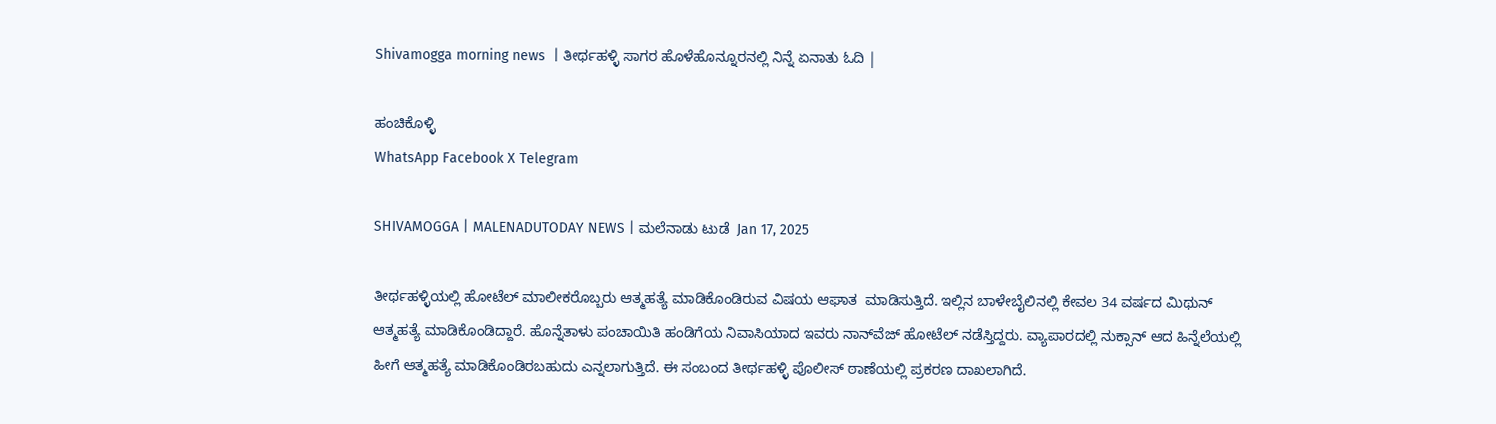Shivamogga morning news  | ತೀರ್ಥಹಳ್ಳಿ ಸಾಗರ ಹೊಳೆಹೊನ್ನೂರನಲ್ಲಿ ನಿನ್ನೆ ಏನಾತು ಓದಿ |

ಹಂಚಿಕೊಳ್ಳಿ
WhatsApp Facebook X Telegram

SHIVAMOGGA | MALENADUTODAY NEWS | ಮಲೆನಾಡು ಟುಡೆ  Jan 17, 2025

ತೀರ್ಥಹಳ್ಳಿಯಲ್ಲಿ ಹೋಟೆಲ್‌ ಮಾಲೀಕರೊಬ್ಬರು ಆತ್ಮಹತ್ಯೆ ಮಾಡಿಕೊಂಡಿರುವ ವಿಷಯ ಆಘಾತ  ಮಾಡಿಸುತ್ತಿದೆ. ಇಲ್ಲಿನ ಬಾಳೇಬೈಲಿನಲ್ಲಿ ಕೇವಲ 34 ವರ್ಷದ ಮಿಥುನ್‌ ಆತ್ಮಹತ್ಯೆ ಮಾಡಿಕೊಂಡಿದ್ದಾರೆ. ಹೊನ್ನೆತಾಳು ಪಂಚಾಯಿತಿ ಹಂಡಿಗೆಯ ನಿವಾಸಿಯಾದ ಇವರು ನಾನ್‌ವೆಜ್‌ ಹೋಟೆಲ್‌ ನಡೆಸ್ತಿದ್ದರು. ವ್ಯಾಪಾರದಲ್ಲಿ ನುಕ್ಸಾನ್‌ ಆದ ಹಿನ್ನೆಲೆಯಲ್ಲಿ ಹೀಗೆ ಆತ್ಮಹತ್ಯೆ ಮಾಡಿಕೊಂಡಿರಬಹುದು ಎನ್ನಲಾಗುತ್ತಿದೆ. ಈ ಸಂಬಂದ ತೀರ್ಥಹಳ್ಳಿ ಪೊಲೀಸ್‌ ಠಾಣೆಯಲ್ಲಿ ಪ್ರಕರಣ ದಾಖಲಾಗಿದೆ.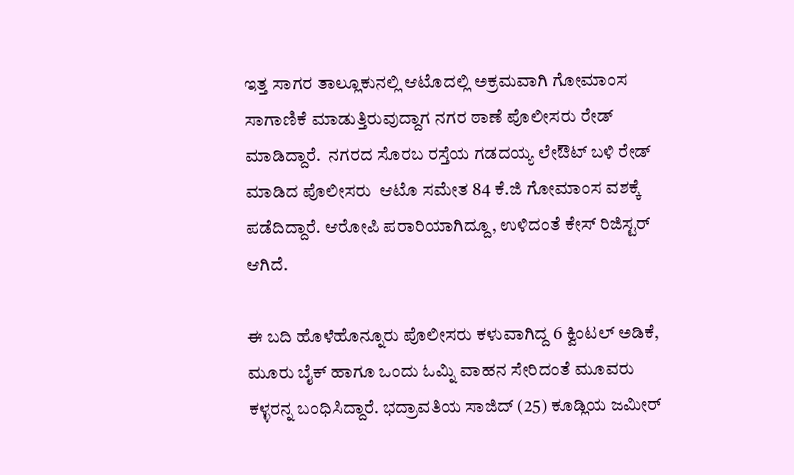ಇತ್ತ ಸಾಗರ ತಾಲ್ಲೂಕುನಲ್ಲಿ ಆಟೊದಲ್ಲಿ ಅಕ್ರಮವಾಗಿ ಗೋಮಾಂಸ ಸಾಗಾಣಿಕೆ ಮಾಡುತ್ತಿರುವುದ್ದಾಗ ನಗರ ಠಾಣೆ ಪೊಲೀಸರು ರೇಡ್‌ ಮಾಡಿದ್ದಾರೆ.  ನಗರದ ಸೊರಬ ರಸ್ತೆಯ ಗಡದಯ್ಯ ಲೇಔಟ್ ಬಳಿ ರೇಡ್‌ ಮಾಡಿದ ಪೊಲೀಸರು  ಆಟೊ ಸಮೇತ 84 ಕೆ.ಜಿ ಗೋಮಾಂಸ ವಶಕ್ಕೆ ಪಡೆದಿದ್ದಾರೆ. ಆರೋಪಿ ಪರಾರಿಯಾಗಿದ್ದೂ, ಉಳಿದಂತೆ ಕೇಸ್‌ ರಿಜಿಸ್ಟರ್‌ ಆಗಿದೆ.

ಈ ಬದಿ ಹೊಳೆಹೊನ್ನೂರು ಪೊಲೀಸರು ಕಳುವಾಗಿದ್ದ 6 ಕ್ವಿಂಟಲ್‌ ಅಡಿಕೆ, ಮೂರು ಬೈಕ್ ಹಾಗೂ ಒಂದು ಓಮ್ನಿ ವಾಹನ ಸೇರಿದಂತೆ ಮೂವರು ಕಳ್ಳರನ್ನ ಬಂಧಿಸಿದ್ದಾರೆ. ಭದ್ರಾವತಿಯ ಸಾಜಿದ್ (25) ಕೂಡ್ಲಿಯ ಜಮೀರ್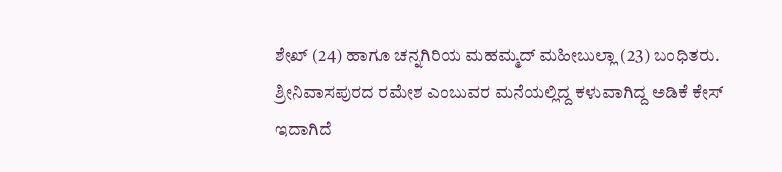ಶೇಖ್ (24) ಹಾಗೂ ಚನ್ನಗಿರಿಯ ಮಹಮ್ಮದ್ ಮಹೀಬುಲ್ಲಾ (23) ಬಂಧಿತರು. ಶ್ರೀನಿವಾಸಪುರದ ರಮೇಶ ಎಂಬುವರ ಮನೆಯಲ್ಲಿದ್ದ ಕಳುವಾಗಿದ್ದ ಅಡಿಕೆ ಕೇಸ್‌ ಇದಾಗಿದೆ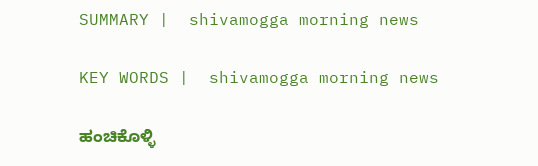SUMMARY |  shivamogga morning news

KEY WORDS |  shivamogga morning news

ಹಂಚಿಕೊಳ್ಳಿ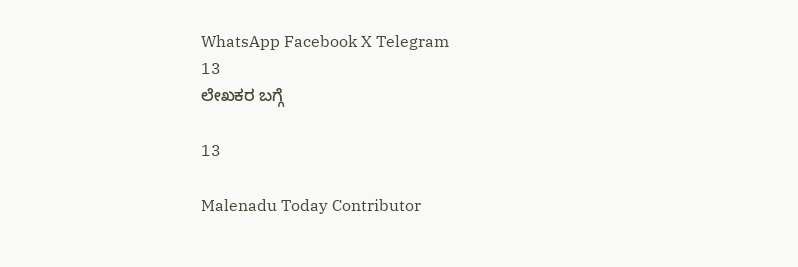WhatsApp Facebook X Telegram
13
ಲೇಖಕರ ಬಗ್ಗೆ

13

Malenadu Today Contributor